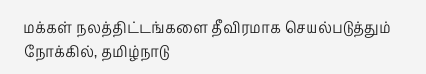மக்கள் நலத்திட்டங்களை தீவிரமாக செயல்படுத்தும் நோக்கில், தமிழ்நாடு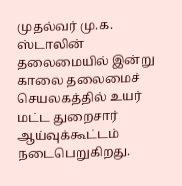முதல்வர் மு.க. ஸ்டாலின் தலைமையில் இன்று காலை தலைமைச் செயலகத்தில் உயர் மட்ட துறைசார் ஆய்வுக்கூட்டம் நடைபெறுகிறது.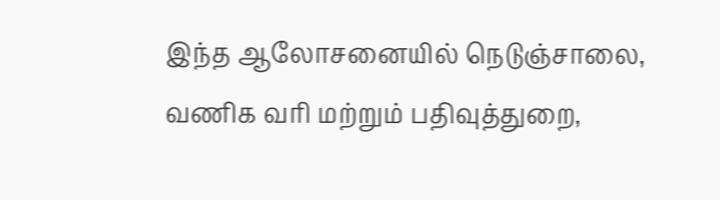இந்த ஆலோசனையில் நெடுஞ்சாலை, வணிக வரி மற்றும் பதிவுத்துறை,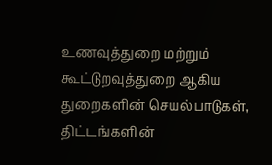உணவுத்துறை மற்றும் கூட்டுறவுத்துறை ஆகிய துறைகளின் செயல்பாடுகள், திட்டங்களின்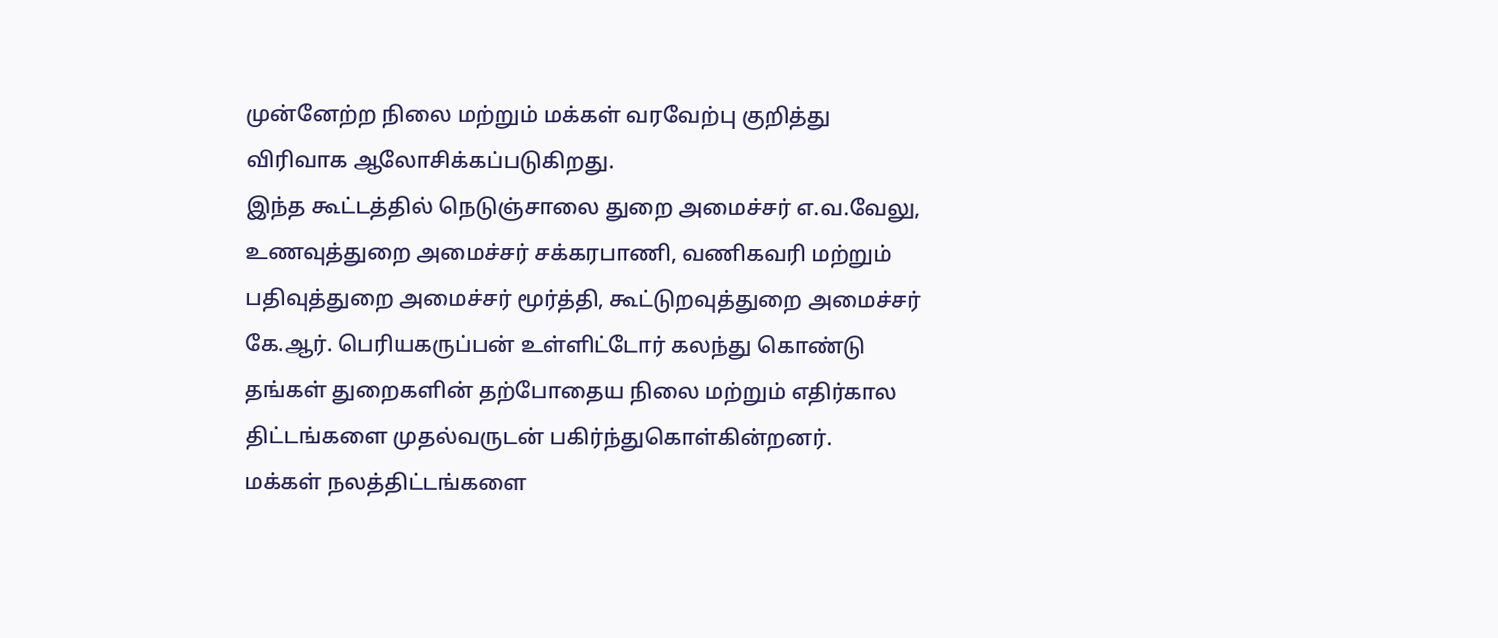முன்னேற்ற நிலை மற்றும் மக்கள் வரவேற்பு குறித்து விரிவாக ஆலோசிக்கப்படுகிறது.
இந்த கூட்டத்தில் நெடுஞ்சாலை துறை அமைச்சர் எ.வ.வேலு, உணவுத்துறை அமைச்சர் சக்கரபாணி, வணிகவரி மற்றும் பதிவுத்துறை அமைச்சர் மூர்த்தி, கூட்டுறவுத்துறை அமைச்சர் கே.ஆர். பெரியகருப்பன் உள்ளிட்டோர் கலந்து கொண்டு தங்கள் துறைகளின் தற்போதைய நிலை மற்றும் எதிர்கால திட்டங்களை முதல்வருடன் பகிர்ந்துகொள்கின்றனர்.
மக்கள் நலத்திட்டங்களை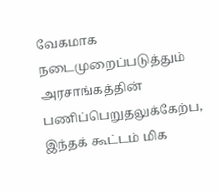வேகமாக நடைமுறைப்படுத்தும் அரசாங்கத்தின் பணிப்பெறுதலுக்கேற்ப, இந்தக் கூட்டம் மிக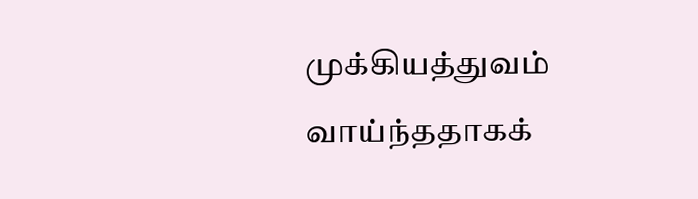முக்கியத்துவம் வாய்ந்ததாகக்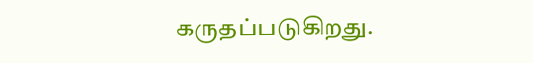கருதப்படுகிறது.